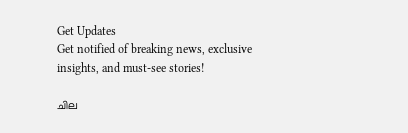Get Updates
Get notified of breaking news, exclusive insights, and must-see stories!

ചില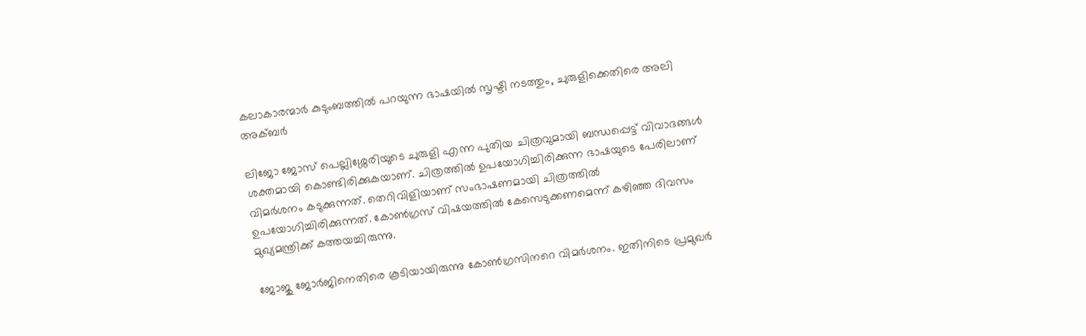കലാകാരന്മാര്‍ കുടുംബത്തില്‍ പറയുന്ന ഭാഷയില്‍ സൃഷ്ടി നടത്തും, ചുരുളിക്കെതിരെ അലി അക്ബര്‍

ലിജോ ജോസ് പെല്ലിശ്ശേരിയുടെ ചുരുളി എന്ന പുതിയ ചിത്രവുമായി ബന്ധപ്പെട്ട് വിവാദങ്ങള്‍ ശക്തമായി കൊണ്ടിരിക്കുകയാണ്. ചിത്രത്തില്‍ ഉപയോഗിച്ചിരിക്കുന്ന ഭാഷയുടെ പേരിലാണ് വിമര്‍ശനം കടുക്കുന്നത്. തെറിവിളിയാണ് സംഭാഷണമായി ചിത്രത്തില്‍ ഉപയോഗിച്ചിരിക്കുന്നത്. കോണ്‍ഗ്രസ് വിഷയത്തില്‍ കേസെടുക്കണമെന്ന് കഴിഞ്ഞ ദിവസം മുഖ്യമന്ത്രിക്ക് കത്തയച്ചിരുന്നു.

ജോജു ജോര്‍ജിനെതിരെ കൂടിയായിരുന്നു കോണ്‍ഗ്രസിനറെ വിമര്‍ശനം. ഇതിനിടെ പ്രമുഖര്‍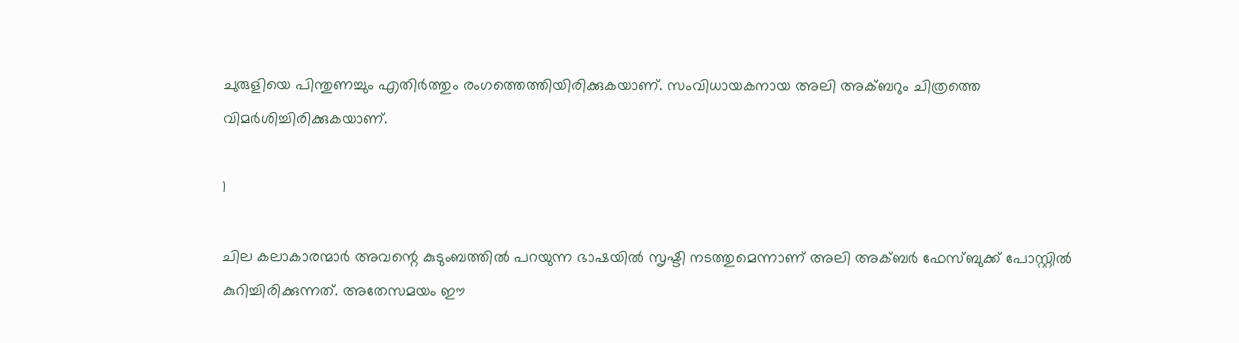ചുരുളിയെ പിന്തുണച്ചും എതിര്‍ത്തും രംഗത്തെത്തിയിരിക്കുകയാണ്. സംവിധായകനായ അലി അക്ബറും ചിത്രത്തെ വിമര്‍ശിച്ചിരിക്കുകയാണ്.

1

ചില കലാകാരന്മാര്‍ അവന്റെ കുടുംബത്തില്‍ പറയുന്ന ഭാഷയില്‍ സൃഷ്ടി നടത്തുമെന്നാണ് അലി അക്ബര്‍ ഫേസ്ബുക്ക് പോസ്റ്റില്‍ കുറിച്ചിരിക്കുന്നത്. അതേസമയം ഈ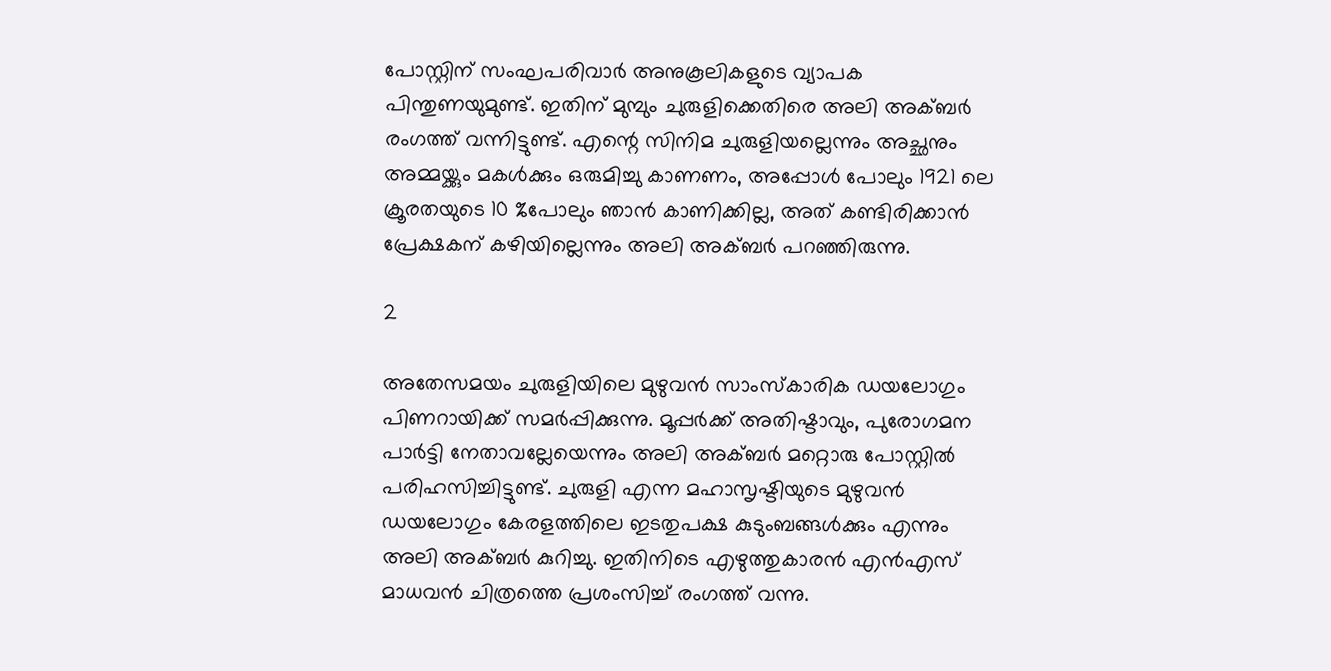പോസ്റ്റിന് സംഘപരിവാര്‍ അനുകൂലികളുടെ വ്യാപക പിന്തുണയുമുണ്ട്. ഇതിന് മുമ്പും ചുരുളിക്കെതിരെ അലി അക്ബര്‍ രംഗത്ത് വന്നിട്ടുണ്ട്. എന്റെ സിനിമ ചുരുളിയല്ലെന്നും അച്ഛനും അമ്മയ്ക്കും മകള്‍ക്കും ഒരുമിച്ചു കാണണം, അപ്പോള്‍ പോലും 1921 ലെ ക്രൂരതയുടെ 10 %പോലും ഞാന്‍ കാണിക്കില്ല, അത് കണ്ടിരിക്കാന്‍ പ്രേക്ഷകന് കഴിയില്ലെന്നും അലി അക്ബര്‍ പറഞ്ഞിരുന്നു.

2

അതേസമയം ചുരുളിയിലെ മുഴുവന്‍ സാംസ്‌കാരിക ഡയലോഗും പിണറായിക്ക് സമര്‍പ്പിക്കുന്നു. മൂപ്പര്‍ക്ക് അതിഷ്ടാവും, പുരോഗമന പാര്‍ട്ടി നേതാവല്ലേയെന്നും അലി അക്ബര്‍ മറ്റൊരു പോസ്റ്റില്‍ പരിഹസിച്ചിട്ടുണ്ട്. ചുരുളി എന്ന മഹാസൃഷ്ടിയുടെ മുഴുവന്‍ ഡയലോഗും കേരളത്തിലെ ഇടതുപക്ഷ കുടുംബങ്ങള്‍ക്കും എന്നും അലി അക്ബര്‍ കുറിച്ചു. ഇതിനിടെ എഴുത്തുകാരന്‍ എന്‍എസ് മാധവന്‍ ചിത്രത്തെ പ്രശംസിച്ച് രംഗത്ത് വന്നു.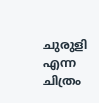ചുരുളി എന്ന ചിത്രം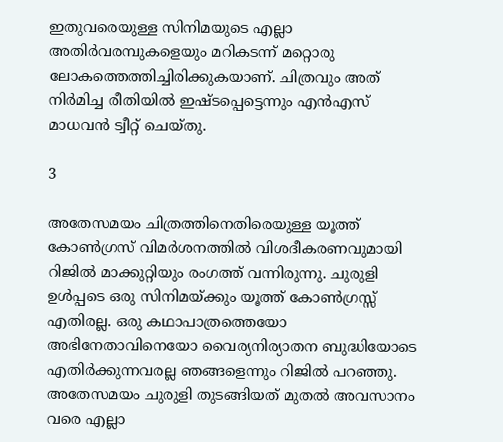ഇതുവരെയുള്ള സിനിമയുടെ എല്ലാ അതിര്‍വരമ്പുകളെയും മറികടന്ന് മറ്റൊരു ലോകത്തെത്തിച്ചിരിക്കുകയാണ്. ചിത്രവും അത് നിര്‍മിച്ച രീതിയില്‍ ഇഷ്ടപ്പെട്ടെന്നും എന്‍എസ് മാധവന്‍ ട്വീറ്റ് ചെയ്തു.

3

അതേസമയം ചിത്രത്തിനെതിരെയുള്ള യൂത്ത് കോണ്‍ഗ്രസ് വിമര്‍ശനത്തില്‍ വിശദീകരണവുമായി റിജില്‍ മാക്കുറ്റിയും രംഗത്ത് വന്നിരുന്നു. ചുരുളി ഉള്‍പ്പടെ ഒരു സിനിമയ്ക്കും യൂത്ത് കോണ്‍ഗ്രസ്സ് എതിരല്ല. ഒരു കഥാപാത്രത്തെയോ അഭിനേതാവിനെയോ വൈര്യനിര്യാതന ബുദ്ധിയോടെ എതിര്‍ക്കുന്നവരല്ല ഞങ്ങളെന്നും റിജില്‍ പറഞ്ഞു. അതേസമയം ചുരുളി തുടങ്ങിയത് മുതല്‍ അവസാനം വരെ എല്ലാ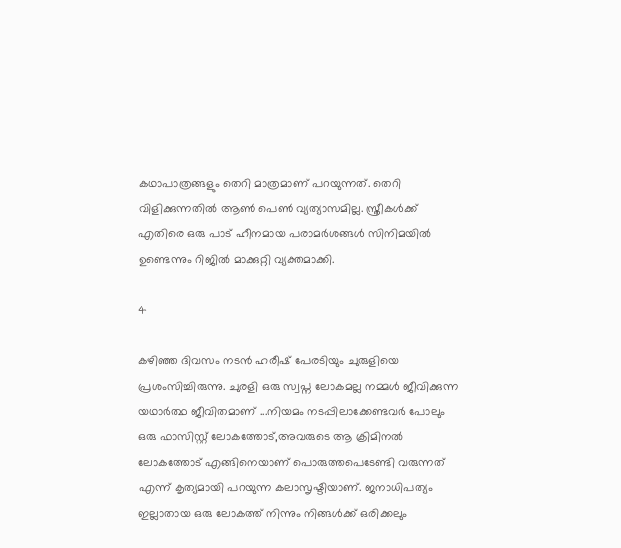കഥാപാത്രങ്ങളും തെറി മാത്രമാണ് പറയുന്നത്. തെറി വിളിക്കുന്നതില്‍ ആണ്‍ പെണ്‍ വ്യത്യാസമില്ല. സ്ത്രീകള്‍ക്ക് എതിരെ ഒരു പാട് ഹീനമായ പരാമര്‍ശങ്ങള്‍ സിനിമയില്‍ ഉണ്ടെന്നും റിജില്‍ മാക്കുറ്റി വ്യക്തമാക്കി.

4

കഴിഞ്ഞ ദിവസം നടന്‍ ഹരീഷ് പേരടിയും ചുരുളിയെ പ്രശംസിച്ചിരുന്നു. ചുരളി ഒരു സ്വപ്ന ലോകമല്ല നമ്മള്‍ ജീവിക്കുന്ന യഥാര്‍ത്ഥ ജീവിതമാണ് ...നിയമം നടപ്പിലാക്കേണ്ടവര്‍ പോലും ഒരു ഫാസിസ്റ്റ് ലോകത്തോട്,അവരുടെ ആ ക്രിമിനല്‍ ലോകത്തോട് എങ്ങിനെയാണ് പൊരുത്തപെടേണ്ടി വരുന്നത് എന്ന് കൃത്യമായി പറയുന്ന കലാസൃഷ്ടിയാണ്. ജനാധിപത്യം ഇല്ലാതായ ഒരു ലോകത്ത് നിന്നും നിങ്ങള്‍ക്ക് ഒരിക്കലും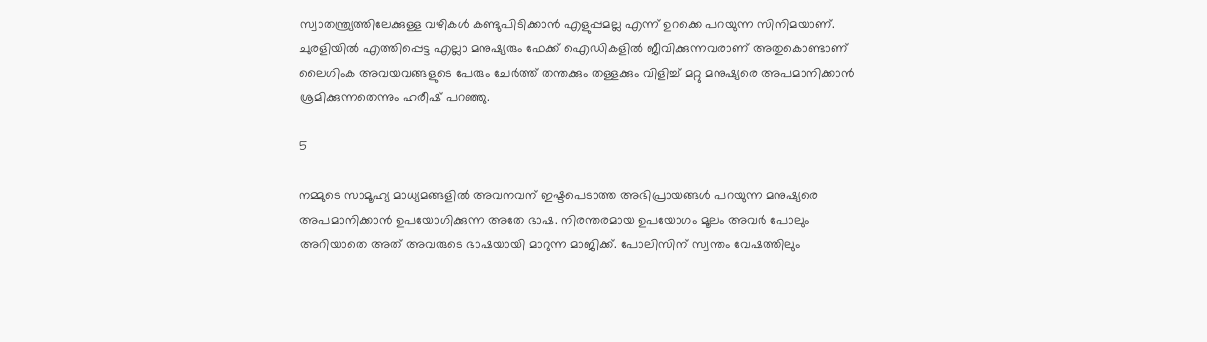സ്വാതന്ത്ര്യത്തിലേക്കുള്ള വഴികള്‍ കണ്ടുപിടിക്കാന്‍ എളുപ്പമല്ല എന്ന് ഉറക്കെ പറയുന്ന സിനിമയാണ്. ചുരളിയില്‍ എത്തിപ്പെട്ട എല്ലാ മനുഷ്യരും ഫേക്ക് ഐഡികളില്‍ ജീവിക്കുന്നവരാണ് അതുകൊണ്ടാണ് ലൈഗിംക അവയവങ്ങളുടെ പേരും ചേര്‍ത്ത് തന്തക്കും തള്ളക്കും വിളിച്ച് മറ്റു മനുഷ്യരെ അപമാനിക്കാന്‍ ശ്രമിക്കുന്നതെന്നും ഹരീഷ് പറഞ്ഞു.

5

നമ്മുടെ സാമൂഹ്യ മാധ്യമങ്ങളില്‍ അവനവന് ഇഷ്ടപെടാത്ത അഭിപ്രായങ്ങള്‍ പറയുന്ന മനുഷ്യരെ അപമാനിക്കാന്‍ ഉപയോഗിക്കുന്ന അതേ ഭാഷ. നിരന്തരമായ ഉപയോഗം മൂലം അവര്‍ പോലും അറിയാതെ അത് അവരുടെ ഭാഷയായി മാറുന്ന മാജിക്ക്. പോലിസിന് സ്വന്തം വേഷത്തിലും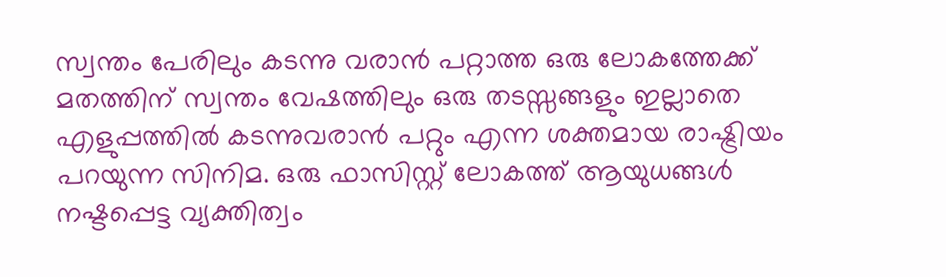സ്വന്തം പേരിലും കടന്നു വരാന്‍ പറ്റാത്ത ഒരു ലോകത്തേക്ക് മതത്തിന് സ്വന്തം വേഷത്തിലും ഒരു തടസ്സങ്ങളും ഇല്ലാതെ എളുപ്പത്തില്‍ കടന്നുവരാന്‍ പറ്റും എന്ന ശക്തമായ രാഷ്ട്രിയം പറയുന്ന സിനിമ. ഒരു ഫാസിസ്റ്റ് ലോകത്ത് ആയുധങ്ങള്‍ നഷ്ടപ്പെട്ട വ്യക്തിത്വം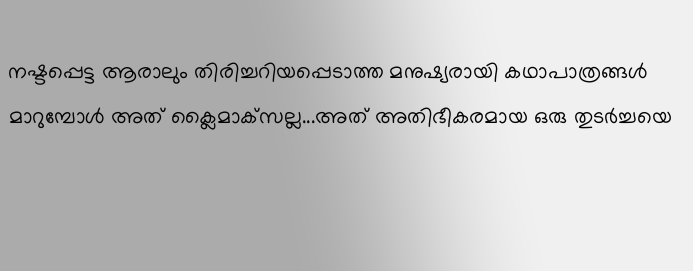നഷ്ടപ്പെട്ട ആരാലും തിരിച്ചറിയപ്പെടാത്ത മനുഷ്യരായി കഥാപാത്രങ്ങള്‍ മാറുമ്പോള്‍ അത് ക്ലൈമാക്‌സല്ല...അത് അതിഭീകരമായ ഒരു തുടര്‍ച്ചയെ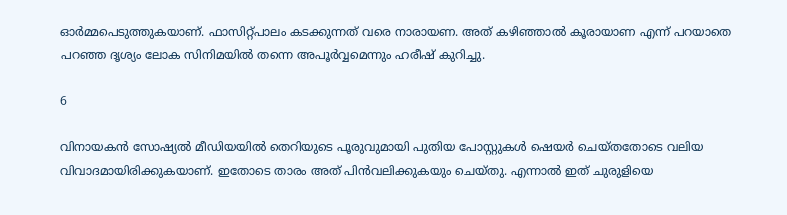ഓര്‍മ്മപെടുത്തുകയാണ്. ഫാസിറ്റ്പാലം കടക്കുന്നത് വരെ നാരായണ. അത് കഴിഞ്ഞാല്‍ കൂരായാണ എന്ന് പറയാതെ പറഞ്ഞ ദൃശ്യം ലോക സിനിമയില്‍ തന്നെ അപൂര്‍വ്വമെന്നും ഹരീഷ് കുറിച്ചു.

6

വിനായകന്‍ സോഷ്യല്‍ മീഡിയയില്‍ തെറിയുടെ പൂരുവുമായി പുതിയ പോസ്റ്റുകള്‍ ഷെയര്‍ ചെയ്തതോടെ വലിയ വിവാദമായിരിക്കുകയാണ്. ഇതോടെ താരം അത് പിന്‍വലിക്കുകയും ചെയ്തു. എന്നാല്‍ ഇത് ചുരുളിയെ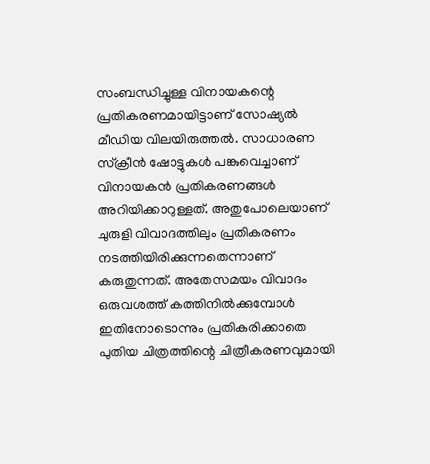സംബന്ധിച്ചുള്ള വിനായകന്റെ പ്രതികരണമായിട്ടാണ് സോഷ്യല്‍ മീഡിയ വിലയിരുത്തല്‍. സാധാരണ സ്‌ക്രീന്‍ ഷോട്ടുകള്‍ പങ്കുവെച്ചാണ് വിനായകന്‍ പ്രതികരണങ്ങള്‍ അറിയിക്കാറുള്ളത്. അതുപോലെയാണ് ചുരുളി വിവാദത്തിലും പ്രതികരണം നടത്തിയിരിക്കുന്നതെന്നാണ് കരുതുന്നത്. അതേസമയം വിവാദം ഒരുവശത്ത് കത്തിനില്‍ക്കുമ്പോള്‍ ഇതിനോടൊന്നും പ്രതികരിക്കാതെ പുതിയ ചിത്രത്തിന്റെ ചിത്രീകരണവുമായി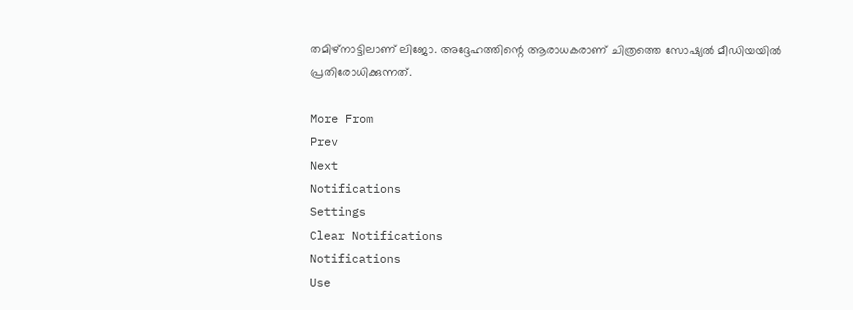തമിഴ്‌നാട്ടിലാണ് ലിജോ. അദ്ദേഹത്തിന്റെ ആരാധകരാണ് ചിത്രത്തെ സോഷ്യല്‍ മീഡിയയില്‍ പ്രതിരോധിക്കുന്നത്.

More From
Prev
Next
Notifications
Settings
Clear Notifications
Notifications
Use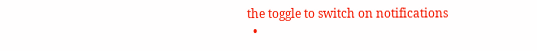the toggle to switch on notifications
  •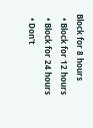Block for 8 hours
  • Block for 12 hours
  • Block for 24 hours
  • Don't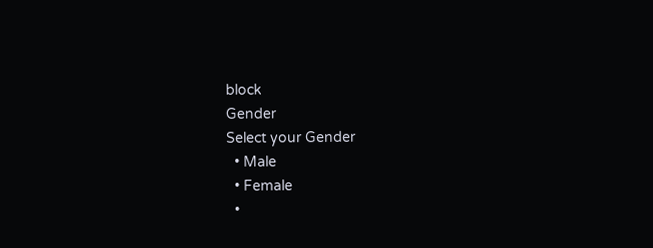block
Gender
Select your Gender
  • Male
  • Female
  •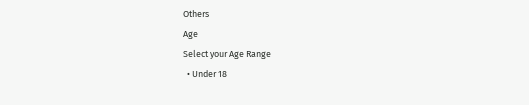Others
Age
Select your Age Range
  • Under 18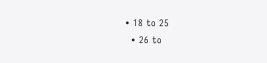• 18 to 25
  • 26 to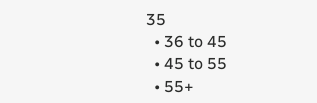35
  • 36 to 45
  • 45 to 55
  • 55+